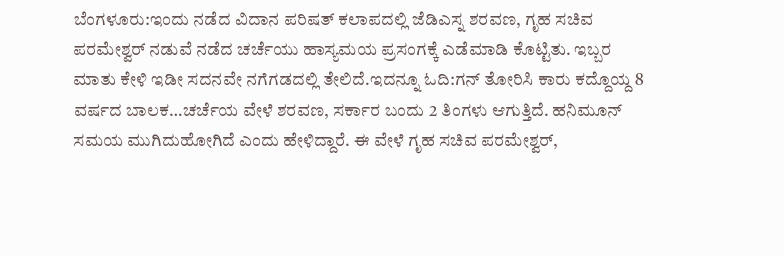ಬೆಂಗಳೂರು:ಇಂದು ನಡೆದ ವಿದಾನ ಪರಿಷತ್ ಕಲಾಪದಲ್ಲಿ ಜೆಡಿಎಸ್ನ ಶರವಣ, ಗೃಹ ಸಚಿವ ಪರಮೇಶ್ವರ್ ನಡುವೆ ನಡೆದ ಚರ್ಚೆಯು ಹಾಸ್ಯಮಯ ಪ್ರಸಂಗಕ್ಕೆ ಎಡೆಮಾಡಿ ಕೊಟ್ಟಿತು. ಇಬ್ಬರ ಮಾತು ಕೇಳಿ ಇಡೀ ಸದನವೇ ನಗೆಗಡದಲ್ಲಿ ತೇಲಿದೆ.ಇದನ್ನೂ ಓದಿ:ಗನ್ ತೋರಿಸಿ ಕಾರು ಕದ್ದೊಯ್ದ 8 ವರ್ಷದ ಬಾಲಕ…ಚರ್ಚೆಯ ವೇಳೆ ಶರವಣ, ಸರ್ಕಾರ ಬಂದು 2 ತಿಂಗಳು ಆಗುತ್ತಿದೆ. ಹನಿಮೂನ್ ಸಮಯ ಮುಗಿದುಹೋಗಿದೆ ಎಂದು ಹೇಳಿದ್ದಾರೆ. ಈ ವೇಳೆ ಗೃಹ ಸಚಿವ ಪರಮೇಶ್ವರ್,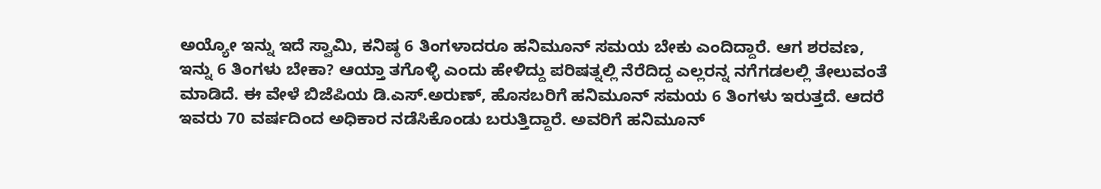ಅಯ್ಯೋ ಇನ್ನು ಇದೆ ಸ್ವಾಮಿ, ಕನಿಷ್ಠ 6 ತಿಂಗಳಾದರೂ ಹನಿಮೂನ್ ಸಮಯ ಬೇಕು ಎಂದಿದ್ದಾರೆ. ಆಗ ಶರವಣ, ಇನ್ನು 6 ತಿಂಗಳು ಬೇಕಾ? ಆಯ್ತಾ ತಗೊಳ್ಳಿ ಎಂದು ಹೇಳಿದ್ದು ಪರಿಷತ್ನಲ್ಲಿ ನೆರೆದಿದ್ದ ಎಲ್ಲರನ್ನ ನಗೆಗಡಲಲ್ಲಿ ತೇಲುವಂತೆ ಮಾಡಿದೆ. ಈ ವೇಳೆ ಬಿಜೆಪಿಯ ಡಿ.ಎಸ್.ಅರುಣ್, ಹೊಸಬರಿಗೆ ಹನಿಮೂನ್ ಸಮಯ 6 ತಿಂಗಳು ಇರುತ್ತದೆ. ಆದರೆ ಇವರು 70 ವರ್ಷದಿಂದ ಅಧಿಕಾರ ನಡೆಸಿಕೊಂಡು ಬರುತ್ತಿದ್ದಾರೆ. ಅವರಿಗೆ ಹನಿಮೂನ್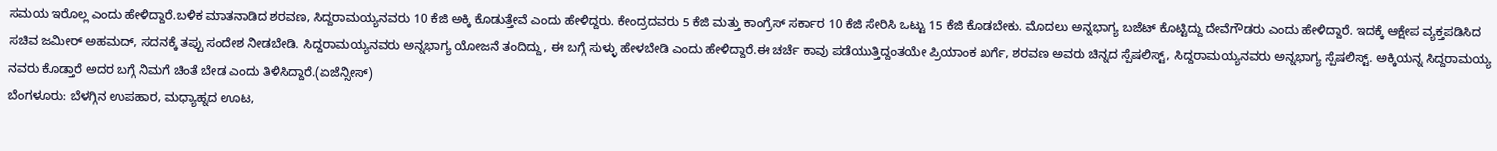ಸಮಯ ಇರೊಲ್ಲ ಎಂದು ಹೇಳಿದ್ದಾರೆ.ಬಳಿಕ ಮಾತನಾಡಿದ ಶರವಣ, ಸಿದ್ದರಾಮಯ್ಯನವರು 10 ಕೆಜಿ ಅಕ್ಕಿ ಕೊಡುತ್ತೇವೆ ಎಂದು ಹೇಳಿದ್ದರು. ಕೇಂದ್ರದವರು 5 ಕೆಜಿ ಮತ್ತು ಕಾಂಗ್ರೆಸ್‌ ಸರ್ಕಾರ 10 ಕೆಜಿ ಸೇರಿಸಿ ಒಟ್ಟು 15 ಕೆಜಿ ಕೊಡಬೇಕು. ಮೊದಲು ಅನ್ನಭಾಗ್ಯ ಬಜೆಟ್ ಕೊಟ್ಟಿದ್ದು ದೇವೆಗೌಡರು ಎಂದು ಹೇಳಿದ್ದಾರೆ. ಇದಕ್ಕೆ ಆಕ್ಷೇಪ ವ್ಯಕ್ತಪಡಿಸಿದ ಸಚಿವ ಜಮೀರ್ ಅಹಮದ್, ಸದನಕ್ಕೆ ತಪ್ಪು ಸಂದೇಶ ನೀಡಬೇಡಿ. ಸಿದ್ದರಾಮಯ್ಯನವರು ಅನ್ನಭಾಗ್ಯ ಯೋಜನೆ ತಂದಿದ್ದು, ಈ ಬಗ್ಗೆ ಸುಳ್ಳು ಹೇಳಬೇಡಿ ಎಂದು ಹೇಳಿದ್ದಾರೆ.ಈ ಚರ್ಚೆ ಕಾವು ಪಡೆಯುತ್ತಿದ್ದಂತಯೇ ಪ್ರಿಯಾಂಕ ಖರ್ಗೆ, ಶರವಣ ಅವರು ಚಿನ್ನದ ಸ್ಪೆಷಲಿಸ್ಟ್, ಸಿದ್ದರಾಮಯ್ಯನವರು ಅನ್ನಭಾಗ್ಯ ಸ್ಪೆಷಲಿಸ್ಟ್. ಅಕ್ಕಿಯನ್ನ ಸಿದ್ದರಾಮಯ್ಯ ನವರು ಕೊಡ್ತಾರೆ ಅದರ ಬಗ್ಗೆ ನಿಮಗೆ ಚಿಂತೆ ಬೇಡ ಎಂದು ತಿಳಿಸಿದ್ದಾರೆ.(ಏಜೆನ್ಸೀಸ್)
ಬೆಂಗಳೂರು: ಬೆಳಗ್ಗಿನ ಉಪಹಾರ, ಮಧ್ಯಾಹ್ನದ ಊಟ,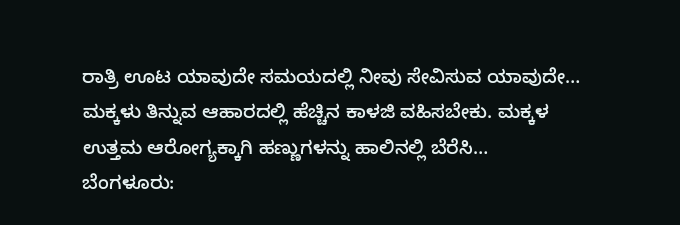ರಾತ್ರಿ ಊಟ ಯಾವುದೇ ಸಮಯದಲ್ಲಿ ನೀವು ಸೇವಿಸುವ ಯಾವುದೇ…
ಮಕ್ಕಳು ತಿನ್ನುವ ಆಹಾರದಲ್ಲಿ ಹೆಚ್ಚಿನ ಕಾಳಜಿ ವಹಿಸಬೇಕು. ಮಕ್ಕಳ ಉತ್ತಮ ಆರೋಗ್ಯಕ್ಕಾಗಿ ಹಣ್ಣುಗಳನ್ನು ಹಾಲಿನಲ್ಲಿ ಬೆರೆಸಿ…
ಬೆಂಗಳೂರು: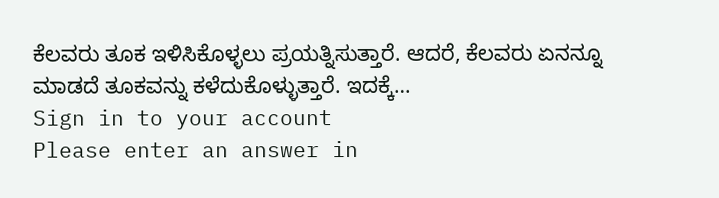ಕೆಲವರು ತೂಕ ಇಳಿಸಿಕೊಳ್ಳಲು ಪ್ರಯತ್ನಿಸುತ್ತಾರೆ. ಆದರೆ, ಕೆಲವರು ಏನನ್ನೂ ಮಾಡದೆ ತೂಕವನ್ನು ಕಳೆದುಕೊಳ್ಳುತ್ತಾರೆ. ಇದಕ್ಕೆ…
Sign in to your account
Please enter an answer in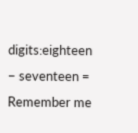digits:eighteen − seventeen =
Remember me